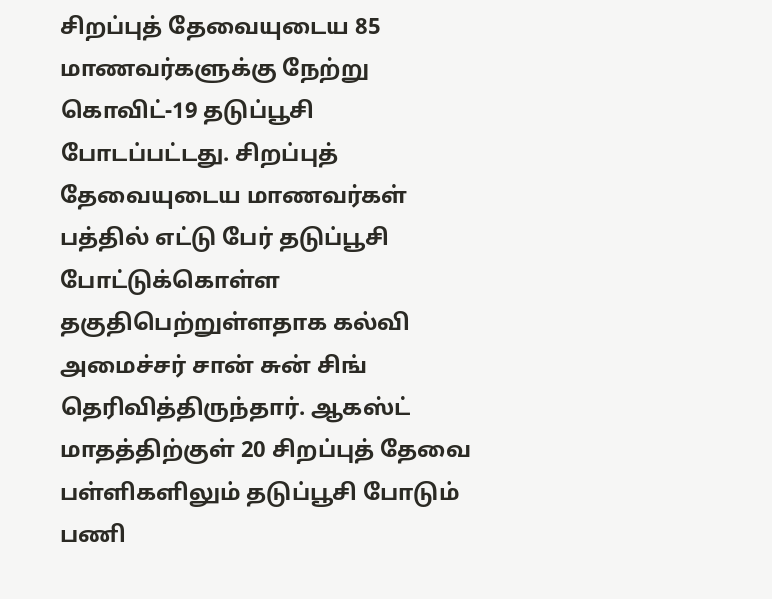சிறப்புத் தேவையுடைய 85 மாணவர்களுக்கு நேற்று கொவிட்-19 தடுப்பூசி போடப்பட்டது. சிறப்புத் தேவையுடைய மாணவர்கள் பத்தில் எட்டு பேர் தடுப்பூசி போட்டுக்கொள்ள தகுதிபெற்றுள்ளதாக கல்வி அமைச்சர் சான் சுன் சிங் தெரிவித்திருந்தார். ஆகஸ்ட் மாதத்திற்குள் 20 சிறப்புத் தேவை பள்ளிகளிலும் தடுப்பூசி போடும் பணி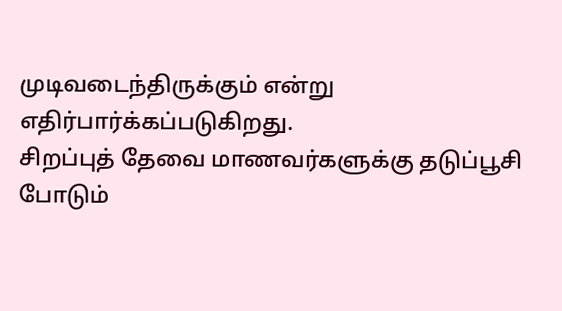முடிவடைந்திருக்கும் என்று எதிர்பார்க்கப்படுகிறது.
சிறப்புத் தேவை மாணவர்களுக்கு தடுப்பூசி போடும்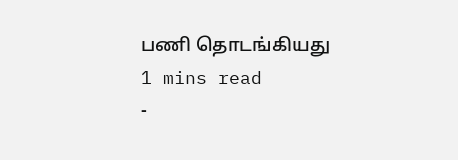பணி தொடங்கியது
1 mins read
-